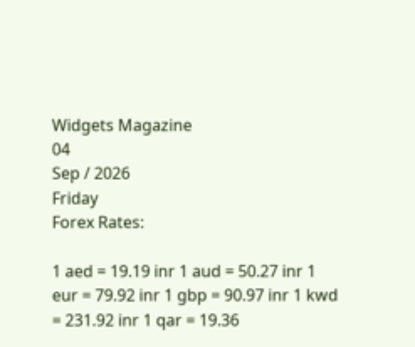Widgets Magazine
04
Sep / 2026
Friday
Forex Rates:

1 aed = 19.19 inr 1 aud = 50.27 inr 1 eur = 79.92 inr 1 gbp = 90.97 inr 1 kwd = 231.92 inr 1 qar = 19.36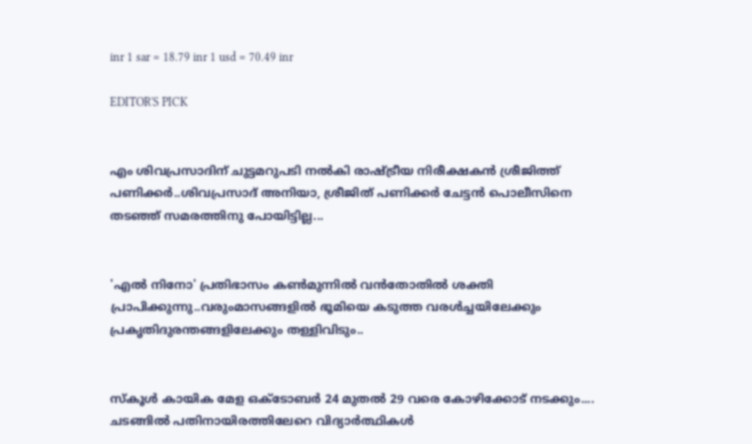inr 1 sar = 18.79 inr 1 usd = 70.49 inr

EDITOR'S PICK


എം ശിവപ്രസാദിന് ചുട്ടമറുപടി നൽകി രാഷ്ട്രീയ നിരീക്ഷകൻ ശ്രീജിത്ത് പണിക്കർ..ശിവപ്രസാദ് അനിയാ, ശ്രീജിത് പണിക്കർ ചേട്ടൻ പൊലീസിനെ തടഞ്ഞ് സമരത്തിനു പോയിട്ടില്ല...


'എൽ നിനോ' പ്രതിഭാസം കൺമുന്നിൽ വൻതോതിൽ ശക്തി പ്രാപിക്കുന്നു..വരുംമാസങ്ങളിൽ ഭൂമിയെ കടുത്ത വരൾച്ചയിലേക്കും പ്രകൃതിദുരന്തങ്ങളിലേക്കും തള്ളിവിടും..


സ്‌കൂൾ കായിക മേള ഒക്ടോബർ 24 മുതൽ 29 വരെ കോഴിക്കോട് നടക്കും.... ചടങ്ങിൽ പതിനായിരത്തിലേറെ വിദ്യാർത്ഥികൾ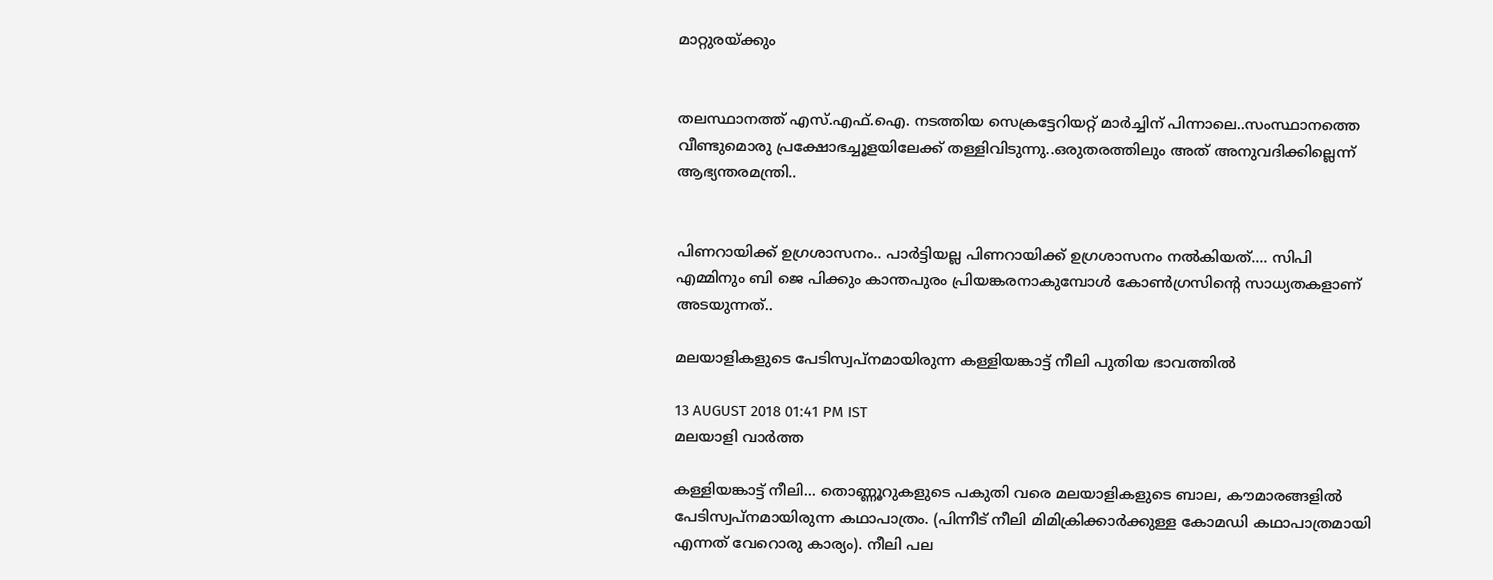മാറ്റുരയ്ക്കും


തലസ്ഥാനത്ത് എസ്.എഫ്.ഐ. നടത്തിയ സെക്രട്ടേറിയറ്റ് മാര്‍ച്ചിന് പിന്നാലെ..സംസ്ഥാനത്തെ വീണ്ടുമൊരു പ്രക്ഷോഭച്ചൂളയിലേക്ക് തള്ളിവിടുന്നു..ഒരുതരത്തിലും അത് അനുവദിക്കില്ലെന്ന് ആഭ്യന്തരമന്ത്രി..


പിണറായിക്ക് ഉഗ്രശാസനം.. പാർട്ടിയല്ല പിണറായിക്ക് ഉഗ്രശാസനം നൽകിയത്.... സിപി എമ്മിനും ബി ജെ പിക്കും കാന്തപുരം പ്രിയങ്കരനാകുമ്പോൾ കോൺഗ്രസിന്റെ സാധ്യതകളാണ് അടയുന്നത്..

മലയാളികളുടെ പേടിസ്വപ്‌നമായിരുന്ന കള്ളിയങ്കാട്ട് നീലി പുതിയ ഭാവത്തില്‍

13 AUGUST 2018 01:41 PM IST
മലയാളി വാര്‍ത്ത

കള്ളിയങ്കാട്ട് നീലി... തൊണ്ണൂറുകളുടെ പകുതി വരെ മലയാളികളുടെ ബാല, കൗമാരങ്ങളില്‍ പേടിസ്വപ്‌നമായിരുന്ന കഥാപാത്രം. (പിന്നീട് നീലി മിമിക്രിക്കാര്‍ക്കുള്ള കോമഡി കഥാപാത്രമായി എന്നത് വേറൊരു കാര്യം). നീലി പല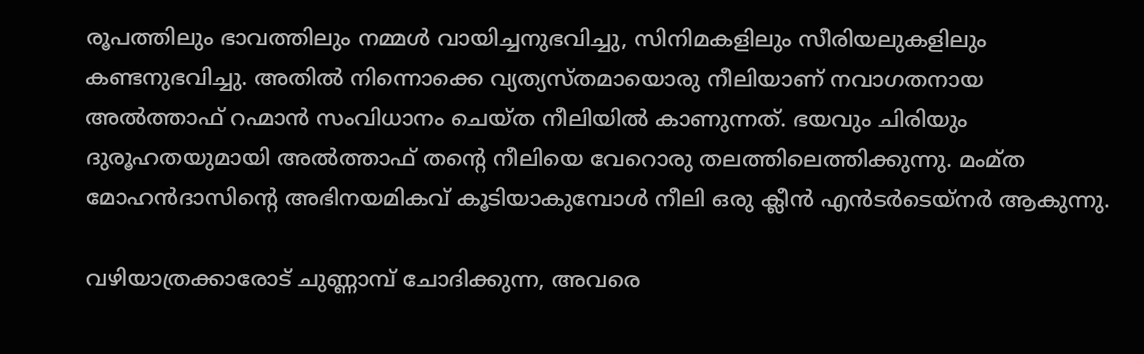രൂപത്തിലും ഭാവത്തിലും നമ്മള്‍ വായിച്ചനുഭവിച്ചു, സിനിമകളിലും സീരിയലുകളിലും കണ്ടനുഭവിച്ചു. അതില്‍ നിന്നൊക്കെ വ്യത്യസ്തമായൊരു നീലിയാണ് നവാഗതനായ അല്‍ത്താഫ് റഹ്മാന്‍ സംവിധാനം ചെയ്ത നീലിയില്‍ കാണുന്നത്. ഭയവും ചിരിയും ദുരൂഹതയുമായി അല്‍ത്താഫ് തന്റെ നീലിയെ വേറൊരു തലത്തിലെത്തിക്കുന്നു. മംമ്ത മോഹന്‍ദാസിന്റെ അഭിനയമികവ് കൂടിയാകുമ്പോള്‍ നീലി ഒരു ക്ലീന്‍ എന്‍ടര്‍ടെയ്‌നര്‍ ആകുന്നു.

വഴിയാത്രക്കാരോട് ചുണ്ണാമ്പ് ചോദിക്കുന്ന, അവരെ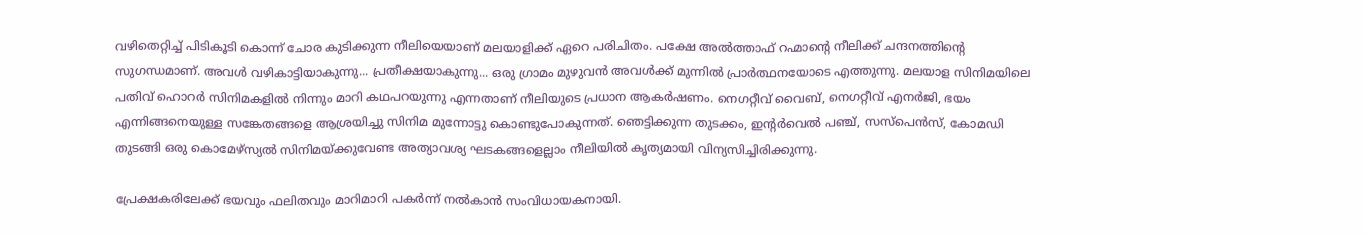വഴിതെറ്റിച്ച് പിടികൂടി കൊന്ന് ചോര കുടിക്കുന്ന നീലിയെയാണ് മലയാളിക്ക് ഏറെ പരിചിതം. പക്ഷേ അല്‍ത്താഫ് റഹ്മാന്റെ നീലിക്ക് ചന്ദനത്തിന്റെ സുഗന്ധമാണ്. അവള്‍ വഴികാട്ടിയാകുന്നു... പ്രതീക്ഷയാകുന്നു... ഒരു ഗ്രാമം മുഴുവന്‍ അവള്‍ക്ക് മുന്നില്‍ പ്രാര്‍ത്ഥനയോടെ എത്തുന്നു. മലയാള സിനിമയിലെ പതിവ് ഹൊറര്‍ സിനിമകളില്‍ നിന്നും മാറി കഥപറയുന്നു എന്നതാണ് നീലിയുടെ പ്രധാന ആകര്‍ഷണം. നെഗറ്റീവ് വൈബ്, നെഗറ്റീവ് എനര്‍ജി, ഭയം എന്നിങ്ങനെയുള്ള സങ്കേതങ്ങളെ ആശ്രയിച്ചു സിനിമ മുന്നോട്ടു കൊണ്ടുപോകുന്നത്. ഞെട്ടിക്കുന്ന തുടക്കം, ഇന്റര്‍വെല്‍ പഞ്ച്, സസ്‌പെന്‍സ്, കോമഡി തുടങ്ങി ഒരു കൊമേഴ്‌സ്യല്‍ സിനിമയ്ക്കുവേണ്ട അത്യാവശ്യ ഘടകങ്ങളെല്ലാം നീലിയില്‍ കൃത്യമായി വിന്യസിച്ചിരിക്കുന്നു.

പ്രേക്ഷകരിലേക്ക് ഭയവും ഫലിതവും മാറിമാറി പകര്‍ന്ന് നല്‍കാന്‍ സംവിധായകനായി.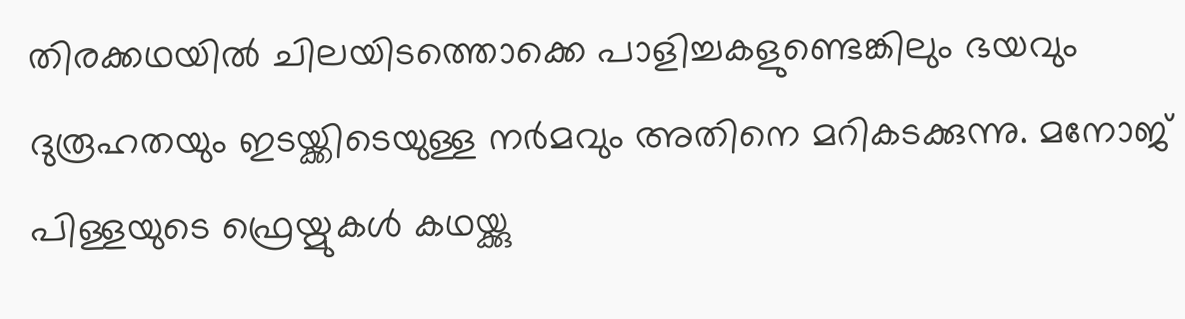തിരക്കഥയില്‍ ചിലയിടത്തൊക്കെ പാളിച്ചകളുണ്ടെങ്കിലും ഭയവും ദുരൂഹതയും ഇടയ്ക്കിടെയുള്ള നര്‍മവും അതിനെ മറികടക്കുന്നു. മനോജ് പിള്ളയുടെ ഫ്രെയ്മുകള്‍ കഥയ്ക്കു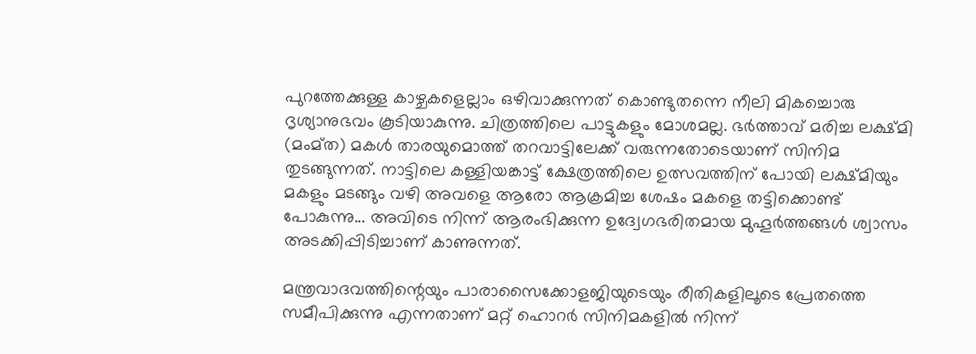പുറത്തേക്കുള്ള കാഴ്ചകളെല്ലാം ഒഴിവാക്കുന്നത് കൊണ്ടുതന്നെ നീലി മികച്ചൊരു ദൃശ്യാനുഭവം കൂടിയാകുന്നു. ചിത്രത്തിലെ പാട്ടുകളും മോശമല്ല. ഭര്‍ത്താവ് മരിച്ച ലക്ഷ്മി (മംമ്ത) മകള്‍ താരയുമൊത്ത് തറവാട്ടിലേക്ക് വരുന്നതോടെയാണ് സിനിമ തുടങ്ങുന്നത്. നാട്ടിലെ കള്ളിയങ്കാട്ട് ക്ഷേത്രത്തിലെ ഉത്സവത്തിന് പോയി ലക്ഷ്മിയും മകളും മടങ്ങും വഴി അവളെ ആരോ ആക്രമിച്ച ശേഷം മകളെ തട്ടിക്കൊണ്ട് പോകുന്നു... അവിടെ നിന്ന് ആരംഭിക്കുന്ന ഉദ്വേഗഭരിതമായ മുഹൂര്‍ത്തങ്ങള്‍ ശ്വാസം അടക്കിപ്പിടിച്ചാണ് കാണുന്നത്.

മന്ത്രവാദവത്തിന്റെയും പാരാസൈക്കോളജിയുടെയും രീതികളിലൂടെ പ്രേതത്തെ സമീപിക്കുന്നു എന്നതാണ് മറ്റ് ഹൊറര്‍ സിനിമകളില്‍ നിന്ന്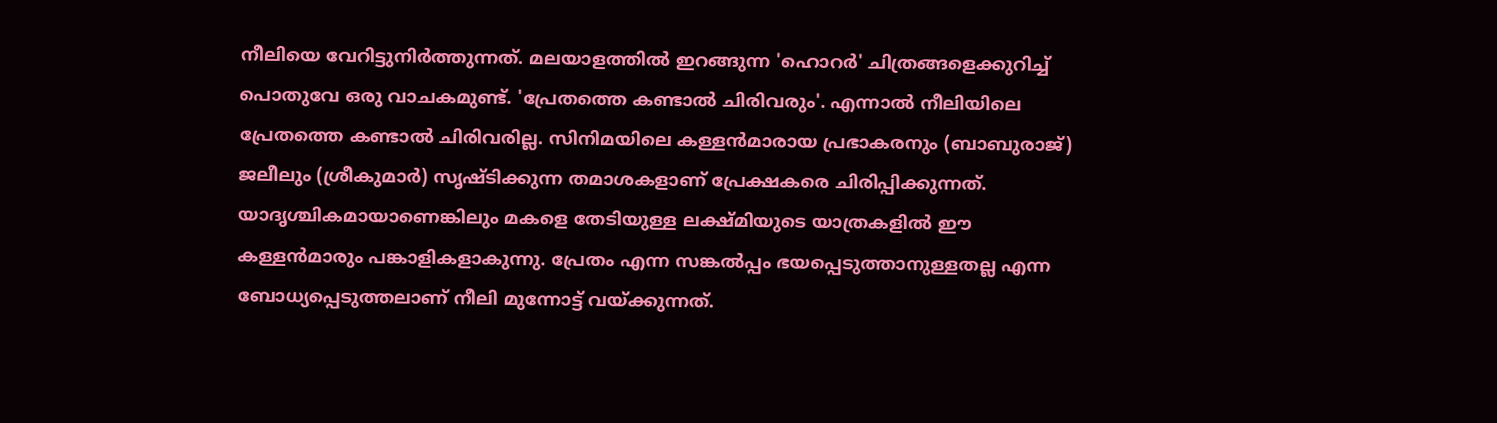നീലിയെ വേറിട്ടുനിര്‍ത്തുന്നത്. മലയാളത്തില്‍ ഇറങ്ങുന്ന 'ഹൊറര്‍' ചിത്രങ്ങളെക്കുറിച്ച് പൊതുവേ ഒരു വാചകമുണ്ട്. 'പ്രേതത്തെ കണ്ടാല്‍ ചിരിവരും'. എന്നാല്‍ നീലിയിലെ പ്രേതത്തെ കണ്ടാല്‍ ചിരിവരില്ല. സിനിമയിലെ കള്ളന്‍മാരായ പ്രഭാകരനും (ബാബുരാജ്) ജലീലും (ശ്രീകുമാര്‍) സൃഷ്ടിക്കുന്ന തമാശകളാണ് പ്രേക്ഷകരെ ചിരിപ്പിക്കുന്നത്. യാദൃശ്ചികമായാണെങ്കിലും മകളെ തേടിയുള്ള ലക്ഷ്മിയുടെ യാത്രകളില്‍ ഈ കള്ളന്‍മാരും പങ്കാളികളാകുന്നു. പ്രേതം എന്ന സങ്കല്‍പ്പം ഭയപ്പെടുത്താനുള്ളതല്ല എന്ന ബോധ്യപ്പെടുത്തലാണ് നീലി മുന്നോട്ട് വയ്ക്കുന്നത്.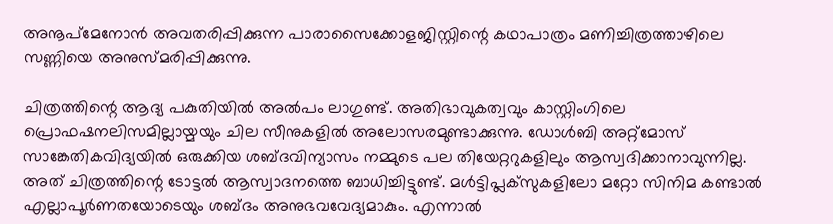അനൂപ്‌മേനോന്‍ അവതരിപ്പിക്കുന്ന പാരാസൈക്കോളജിസ്റ്റിന്റെ കഥാപാത്രം മണിച്ചിത്രത്താഴിലെ സണ്ണിയെ അനുസ്മരിപ്പിക്കുന്നു.

ചിത്രത്തിന്റെ ആദ്യ പകുതിയില്‍ അല്‍പം ലാഗുണ്ട്. അതിഭാവുകത്വവും കാസ്റ്റിംഗിലെ പ്രൊഫഷനലിസമില്ലായ്മയും ചില സീനുകളില്‍ അലോസരമുണ്ടാക്കുന്നു. ഡോള്‍ബി അറ്റ്‌മോസ് സാങ്കേതികവിദ്യയില്‍ ഒരുക്കിയ ശബ്ദവിന്യാസം നമ്മുടെ പല തിയേറ്ററുകളിലും ആസ്വദിക്കാനാവുന്നില്ല. അത് ചിത്രത്തിന്റെ ടോട്ടല്‍ ആസ്വാദനത്തെ ബാധിച്ചിട്ടുണ്ട്. മള്‍ട്ടിപ്ലക്‌സുകളിലോ മറ്റോ സിനിമ കണ്ടാല്‍ എല്ലാപൂര്‍ണതയോടെയും ശബ്ദം അനുഭവവേദ്യമാകും. എന്നാല്‍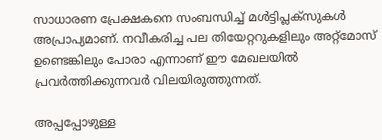സാധാരണ പ്രേക്ഷകനെ സംബന്ധിച്ച് മള്‍ട്ടിപ്ലക്‌സുകള്‍ അപ്രാപ്യമാണ്. നവീകരിച്ച പല തിയേറ്ററുകളിലും അറ്റ്‌മോസ് ഉണ്ടെങ്കിലും പോരാ എന്നാണ് ഈ മേഖലയില്‍ പ്രവര്‍ത്തിക്കുന്നവര്‍ വിലയിരുത്തുന്നത്.

അപ്പപ്പോഴുള്ള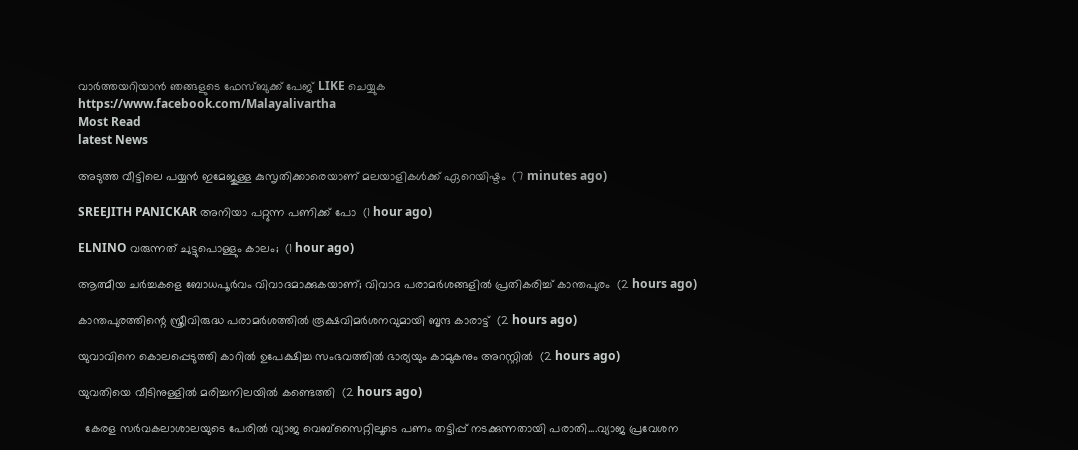വാര്‍ത്തയറിയാന്‍ ഞങ്ങളുടെ ഫേസ്‌ബുക്ക്‌ പേജ് LIKE ചെയ്യുക
https://www.facebook.com/Malayalivartha
Most Read
latest News

അടുത്ത വീട്ടിലെ പയ്യന്‍ ഇമേജുള്ള കുസൃതിക്കാരെയാണ് മലയാളികള്‍ക്ക് ഏറെയിഷ്ടം  (7 minutes ago)

SREEJITH PANICKAR അനിയാ പറ്റുന്ന പണിക്ക് പോ  (1 hour ago)

ELNINO വരുന്നത് ചുട്ടുപൊള്ളും കാലം;  (1 hour ago)

ആത്മീയ ചര്‍ച്ചകളെ ബോധപൂര്‍വം വിവാദമാക്കുകയാണ്; വിവാദ പരാമര്‍ശങ്ങളില്‍ പ്രതികരിച്ച് കാന്തപുരം  (2 hours ago)

കാന്തപുരത്തിന്റെ സ്ത്രീവിരുദ്ധ പരാമര്‍ശത്തില്‍ രൂക്ഷവിമര്‍ശനവുമായി ബൃന്ദ കാരാട്ട്  (2 hours ago)

യുവാവിനെ കൊലപ്പെടുത്തി കാറില്‍ ഉപേക്ഷിച്ച സംഭവത്തില്‍ ഭാര്യയും കാമുകനും അറസ്റ്റില്‍  (2 hours ago)

യുവതിയെ വീടിനുള്ളില്‍ മരിച്ചനിലയില്‍ കണ്ടെത്തി  (2 hours ago)

  കേരള സർവകലാശാലയുടെ പേരിൽ വ്യാജ വെബ്സൈറ്റിലൂടെ പണം തട്ടിപ്പ് നടക്കുന്നതായി പരാതി....വ്യാജ പ്രവേശന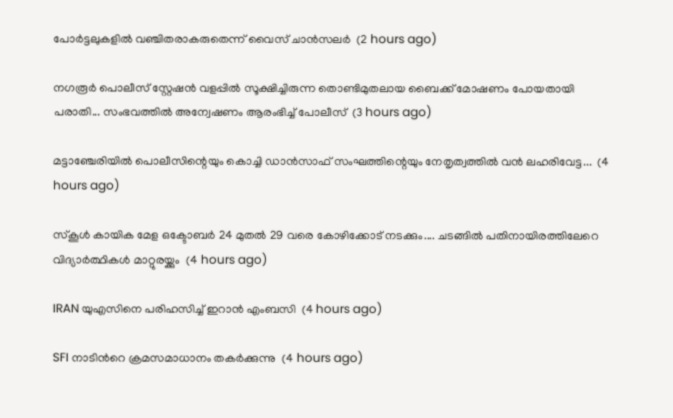പോർട്ടലുകളിൽ വഞ്ചിതരാകരുതെന്ന് വൈസ് ചാൻസലർ  (2 hours ago)

നഗരൂർ പൊലീസ് സ്റ്റേഷൻ വളപ്പിൽ സൂക്ഷിച്ചിരുന്ന തൊണ്ടിമുതലായ ബൈക്ക് മോഷണം പോയതായി പരാതി... സംഭവത്തിൽ അന്വേഷണം ആരംഭിച്ച് പോലീസ്  (3 hours ago)

മട്ടാഞ്ചേരിയിൽ പൊലീസിന്റെയും കൊച്ചി ഡാൻസാഫ് സംഘത്തിന്റെയും നേതൃത്വത്തിൽ വൻ ലഹരിവേട്ട...  (4 hours ago)

സ്‌കൂൾ കായിക മേള ഒക്ടോബർ 24 മുതൽ 29 വരെ കോഴിക്കോട് നടക്കും.... ചടങ്ങിൽ പതിനായിരത്തിലേറെ വിദ്യാർത്ഥികൾ മാറ്റുരയ്ക്കും  (4 hours ago)

IRAN യുഎസിനെ പരിഹസിച്ച് ഇറാൻ എംബസി  (4 hours ago)

SFI നാടിൻറെ ക്രമസമാധാനം തകർക്കുന്നു  (4 hours ago)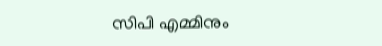സിപി എമ്മിനും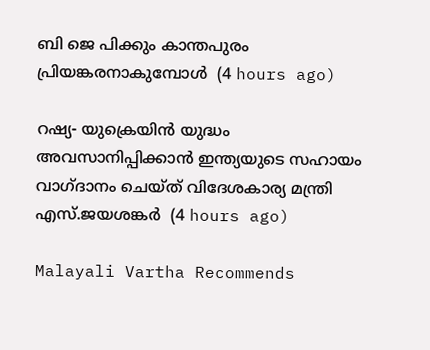ബി ജെ പിക്കും കാന്തപുരം പ്രിയങ്കരനാകുമ്പോൾ  (4 hours ago)

റഷ്യ- യുക്രെയിൻ യുദ്ധം അവസാനിപ്പിക്കാൻ ഇന്ത്യയുടെ സഹായം വാഗ്ദാനം ചെയ്ത് വിദേശകാര്യ മന്ത്രി എസ്.ജയശങ്കർ  (4 hours ago)

Malayali Vartha Recommends